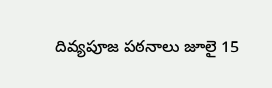దివ్యపూజ పఠనాలు జూలై 15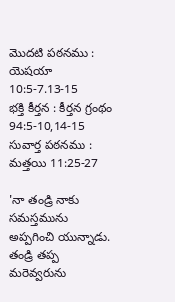మొదటి పఠనము : యెషయా 10:5-7.13-15
భక్తి కీర్తన : కీర్తన గ్రంథం 94:5-10,14-15
సువార్త పఠనము : మత్తయి 11:25-27

'నా తండ్రి నాకు సమస్తమును అప్పగించి యున్నాడు. తండ్రి తప్ప మరెవ్వరును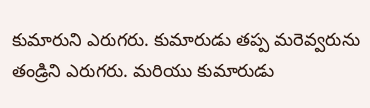కుమారుని ఎరుగరు. కుమారుడు తప్ప మరెవ్వరును తండ్రిని ఎరుగరు. మరియు కుమారుడు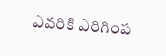ఎవరికి ఎరిగింప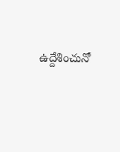ఉద్దేశించునో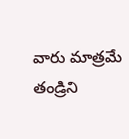వారు మాత్రమే తండ్రిని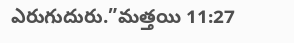ఎరుగుదురు.”మత్తయి 11:27